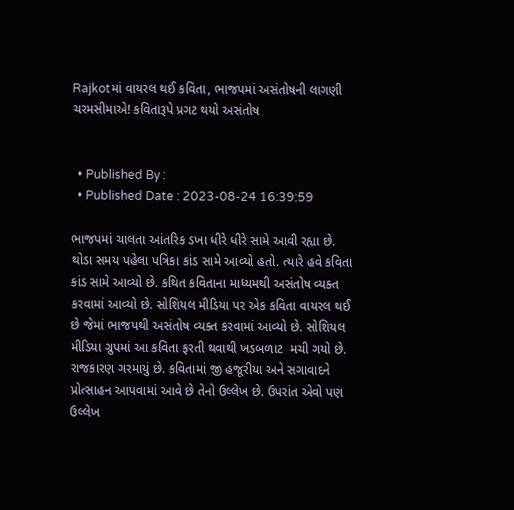Rajkotમાં વાયરલ થઈ કવિતા, ભાજપમાં અસંતોષની લાગણી ચરમસીમાએ! કવિતારૂપે પ્રગટ થયો અસંતોષ


  • Published By :
  • Published Date : 2023-08-24 16:39:59

ભાજપમાં ચાલતા આંતરિક ડખા ધીરે ધીરે સામે આવી રહ્યા છે. થોડા સમય પહેલા પત્રિકા કાંડ સામે આવ્યો હતો. ત્યારે હવે કવિતા કાંડ સામે આવ્યો છે. કથિત કવિતાના માધ્યમથી અસંતોષ વ્યક્ત કરવામાં આવ્યો છે. સોશિયલ મીડિયા પર એક કવિતા વાયરલ થઈ છે જેમાં ભાજપથી અસંતોષ વ્યક્ત કરવામાં આવ્યો છે. સોશિયલ મીડિયા ગ્રુપમાં આ કવિતા ફરતી થવાથી ખડબળાટ  મચી ગયો છે. રાજકારણ ગરમાયું છે. કવિતામાં જી હજૂરીયા અને સગાવાદને પ્રોત્સાહન આપવામાં આવે છે તેનો ઉલ્લેખ છે. ઉપરાંત એવો પણ ઉલ્લેખ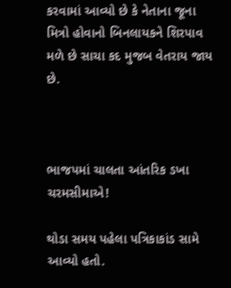કરવામાં આવ્યો છે કે નેતાના જૂના મિત્રો હોવાનો બિનલાયકને શિરપાવ મળે છે સાચા કદ મુજબ વેતરાય જાય છે.



ભાજપમાં ચાલતા આંતરિક ડખા ચરમસીમાએ!

થોડા સમય પહેલા પત્રિકાકાંડ સામે આવ્યો હતો.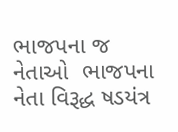ભાજપના જ નેતાઓ  ભાજપના નેતા વિરૂદ્ધ ષડયંત્ર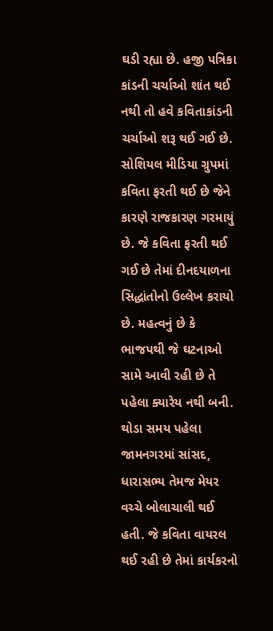ઘડી રહ્યા છે. હજી પત્રિકા કાંડની ચર્ચાઓ શાંત થઈ નથી તો હવે કવિતાકાંડની ચર્ચાઓ શરૂ થઈ ગઈ છે. સોશિયલ મીડિયા ગ્રુપમાં કવિતા ફરતી થઈ છે જેને કારણે રાજકારણ ગરમાયું છે. જે કવિતા ફરતી થઈ ગઈ છે તેમાં દીનદયાળના સિદ્ધાંતોનો ઉલ્લેખ કરાયો છે. મહત્વનું છે કે ભાજપથી જે ઘટનાઓ સામે આવી રહી છે તે પહેલા ક્યારેય નથી બની. થોડા સમય પહેલા જામનગરમાં સાંસદ, ધારાસભ્ય તેમજ મેયર વચ્ચે બોલાચાલી થઈ હતી. જે કવિતા વાયરલ થઈ રહી છે તેમાં કાર્યકરનો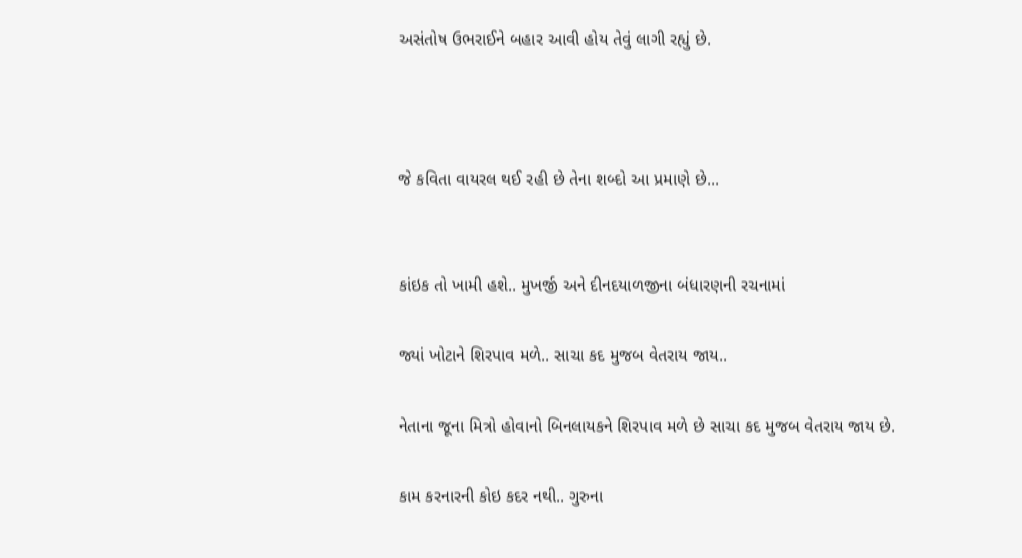અસંતોષ ઉભરાઈને બહાર આવી હોય તેવું લાગી રહ્યું છે.



જે કવિતા વાયરલ થઈ રહી છે તેના શબ્દો આ પ્રમાણે છે...


કાંઇક તો ખામી હશે.. મુખર્જી અને દીનદયાળજીના બંધારણની રચનામાં

જ્યાં ખોટાને શિરપાવ મળે.. સાચા કદ મુજબ વેતરાય જાય..

નેતાના જૂના મિત્રો હોવાનો બિનલાયકને શિરપાવ મળે છે સાચા કદ મુજબ વેતરાય જાય છે.

કામ કરનારની કોઇ કદર નથી.. ગુરુના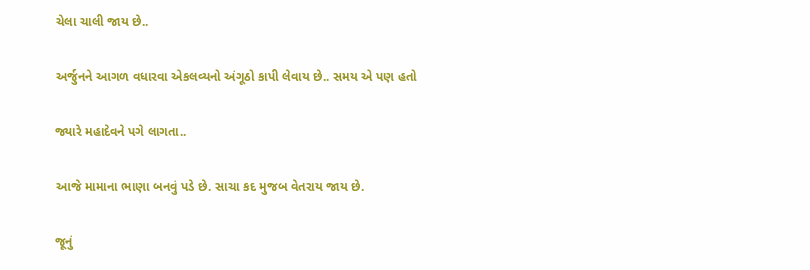ચેલા ચાલી જાય છે..

અર્જુનને આગળ વધારવા એકલવ્યનો અંગૂઠો કાપી લેવાય છે.. સમય એ પણ હતો

જ્યારે મહાદેવને પગે લાગતા..

આજે મામાના ભાણા બનવું પડે છે. સાચા કદ મુજબ વેતરાય જાય છે.

જૂનું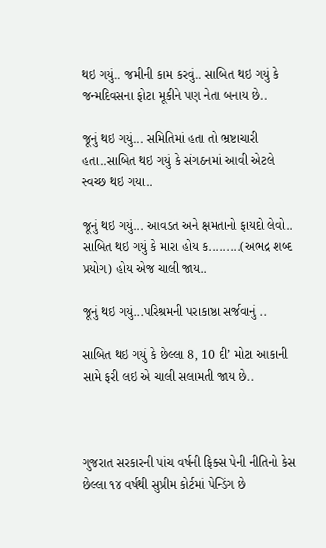થઇ ગયું.. જમીની કામ કરવું.. સાબિત થઇ ગયું કે જન્મદિવસના ફોટા મૂકીને પણ નેતા બનાય છે..

જૂનું થઇ ગયું... સમિતિમાં હતા તો ભ્રષ્ટાચારી હતા..સાબિત થઇ ગયું કે સંગઠનમાં આવી એટલે સ્વચ્છ થઇ ગયા..

જૂનું થઇ ગયું... આવડત અને ક્ષમતાનો ફાયદો લેવો.. સાબિત થઇ ગયું કે મારા હોય ક.........(અભદ્ર શબ્દ પ્રયોગ) હોય એજ ચાલી જાય..

જૂનું થઇ ગયું...પરિશ્રમની પરાકાષ્ઠા સર્જવાનું ..

સાબિત થઇ ગયું કે છેલ્લા 8, 10 દી’ મોટા આકાની સામે ફરી લઇ એ ચાલી સલામતી જાય છે..



ગુજરાત સરકારની પાંચ વર્ષની ફિક્સ પેની નીતિનો કેસ છેલ્લા ૧૪ વર્ષથી સુપ્રીમ કોર્ટમાં પેન્ડિંગ છે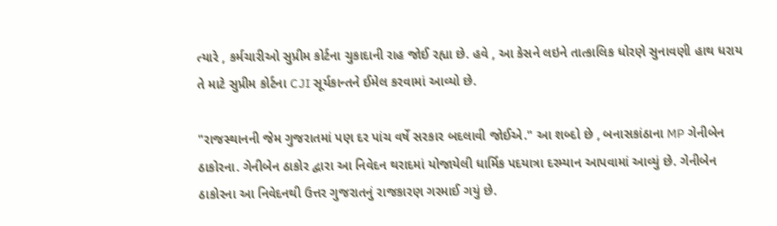ત્યારે , કર્મચારીઓ સુપ્રીમ કોર્ટના ચુકાદાની રાહ જોઈ રહ્યા છે. હવે , આ કેસને લઇને તાત્કાલિક ધોરણે સુનાવણી હાથ ધરાય તે માટે સુપ્રીમ કોર્ટના CJI સૂર્યકાન્તને ઈમેલ કરવામાં આવ્યો છે.

"રાજસ્થાનની જેમ ગુજરાતમાં પણ દર પાંચ વર્ષે સરકાર બદલાવી જોઈએ." આ શબ્દો છે , બનાસકાંઠાના MP ગેનીબેન ઠાકોરના. ગેનીબેન ઠાકોર દ્વારા આ નિવેદન થરાદમાં યોજાયેલી ધાર્મિક પદયાત્રા દરમ્યાન આપવામાં આવ્યું છે. ગેનીબેન ઠાકોરના આ નિવેદનથી ઉત્તર ગુજરાતનું રાજકારણ ગરમાઈ ગયું છે.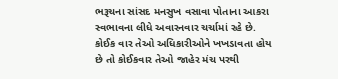ભરૂચના સાંસદ મનસુખ વસાવા પોતાના આકરા સ્વભાવના લીધે અવારનવાર ચર્ચામાં રહે છે. કોઈક વાર તેઓ અધિકારીઓને ખખડાવતા હોય છે તો કોઈકવાર તેઓ જાહેર મંચ પરથી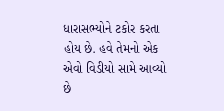ધારાસભ્યોને ટકોર કરતા હોય છે. હવે તેમનો એક એવો વિડીયો સામે આવ્યો છે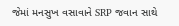જેમાં મનસુખ વસાવાને SRP જવાન સાથે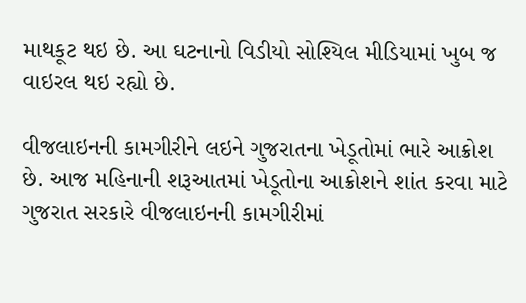માથકૂટ થઇ છે. આ ઘટનાનો વિડીયો સોશ્યિલ મીડિયામાં ખુબ જ વાઇરલ થઇ રહ્યો છે.

વીજલાઇનની કામગીરીને લઇને ગુજરાતના ખેડૂતોમાં ભારે આક્રોશ છે. આજ મહિનાની શરૂઆતમાં ખેડૂતોના આક્રોશને શાંત કરવા માટે ગુજરાત સરકારે વીજલાઇનની કામગીરીમાં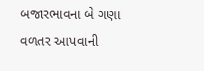બજારભાવના બે ગણા વળતર આપવાની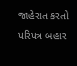જાહેરાત કરતો પરિપત્ર બહાર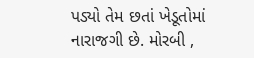પડ્યો તેમ છતાં ખેડૂતોમાં નારાજગી છે. મોરબી ,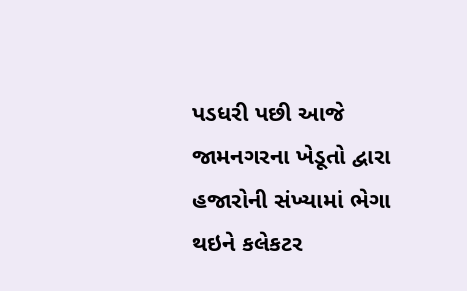પડધરી પછી આજે જામનગરના ખેડૂતો દ્વારા હજારોની સંખ્યામાં ભેગા થઇને કલેકટર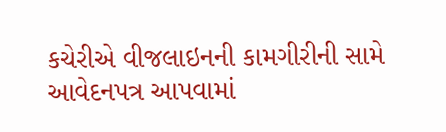કચેરીએ વીજલાઇનની કામગીરીની સામે આવેદનપત્ર આપવામાં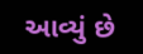આવ્યું છે